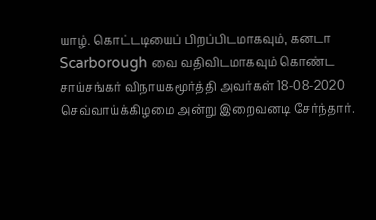யாழ். கொட்டடியைப் பிறப்பிடமாகவும், கனடா Scarborough வை வதிவிடமாகவும் கொண்ட சாய்சங்கர் விநாயகமூர்த்தி அவர்கள் 18-08-2020 செவ்வாய்க்கிழமை அன்று இறைவனடி சேர்ந்தார்.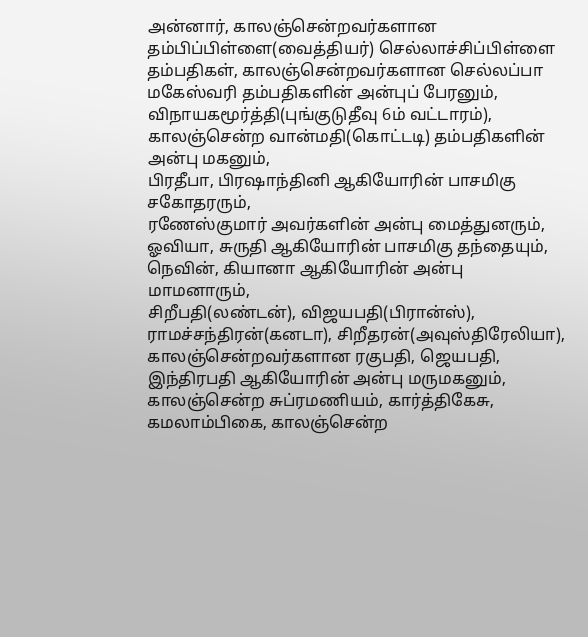அன்னார், காலஞ்சென்றவர்களான தம்பிப்பிள்ளை(வைத்தியர்) செல்லாச்சிப்பிள்ளை தம்பதிகள், காலஞ்சென்றவர்களான செல்லப்பா மகேஸ்வரி தம்பதிகளின் அன்புப் பேரனும்,
விநாயகமூர்த்தி(புங்குடுதீவு 6ம் வட்டாரம்), காலஞ்சென்ற வான்மதி(கொட்டடி) தம்பதிகளின் அன்பு மகனும்,
பிரதீபா, பிரஷாந்தினி ஆகியோரின் பாசமிகு சகோதரரும்,
ரணேஸ்குமார் அவர்களின் அன்பு மைத்துனரும்,
ஓவியா, சுருதி ஆகியோரின் பாசமிகு தந்தையும்,
நெவின், கியானா ஆகியோரின் அன்பு மாமனாரும்,
சிறீபதி(லண்டன்), விஜயபதி(பிரான்ஸ்), ராமச்சந்திரன்(கனடா), சிறீதரன்(அவுஸ்திரேலியா), காலஞ்சென்றவர்களான ரகுபதி, ஜெயபதி, இந்திரபதி ஆகியோரின் அன்பு மருமகனும்,
காலஞ்சென்ற சுப்ரமணியம், கார்த்திகேசு, கமலாம்பிகை, காலஞ்சென்ற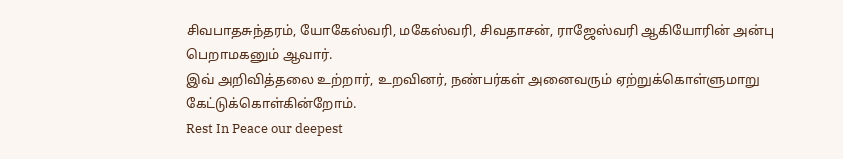சிவபாதசுந்தரம், யோகேஸ்வரி, மகேஸ்வரி, சிவதாசன், ராஜேஸ்வரி ஆகியோரின் அன்பு பெறாமகனும் ஆவார்.
இவ் அறிவித்தலை உற்றார், உறவினர், நண்பர்கள் அனைவரும் ஏற்றுக்கொள்ளுமாறு கேட்டுக்கொள்கின்றோம்.
Rest In Peace our deepest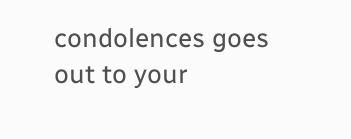condolences goes out to your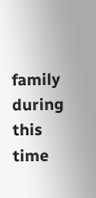family during this time